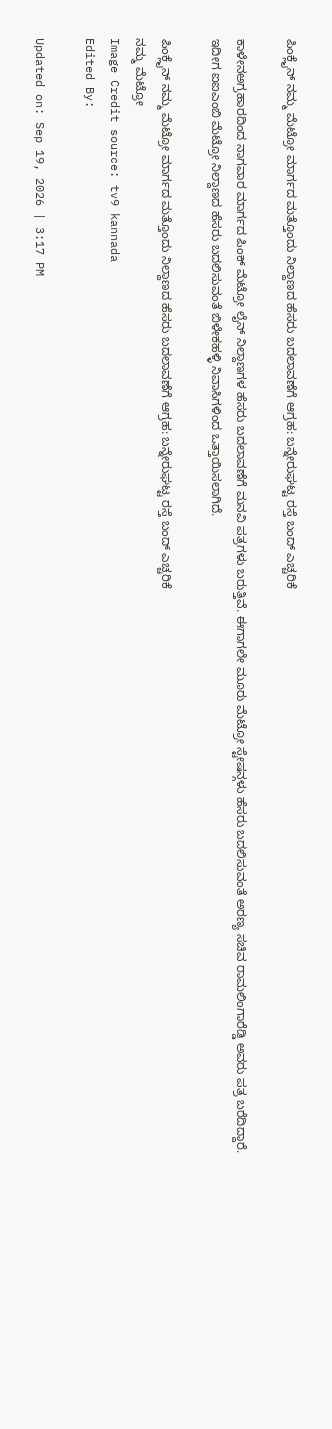ಪಿಂಕ್ಲೈನ್ ನಮ್ಮ ಮೆಟ್ರೋ ಮಾರ್ಗದ ಮತ್ತೊಂದು ನಿಲ್ದಾಣದ ಹೆಸರು ಬದಲಾವಣೆಗೆ ಆಗ್ರಹ: ಬನ್ನೇರುಘಟ್ಟ ರಸ್ತೆ ಬಂದ್ ಎಚ್ಚರಿಕೆ

ಕಾಳೇನಅಗ್ರಹಾರದಿಂದ ನಾಗವಾರ ಮಾರ್ಗದ ಪಿಂಕ್ ಮೆಟ್ರೋ ಲೈನ್ ನಿಲ್ದಾಣಗಳ ಹೆಸರು ಬದಲಾವಣೆಗೆ ಮನವಿ ಪತ್ರಗಳು ಬರುತ್ತಿವೆ. ಈಗಾಗಲೇ ಮೂರು ಮೆಟ್ರೋ ಸ್ಟೇಷನ್ಗಳು ಹೆಸರು ಬದಲಿಸುವಂತೆ ಅರಣ್ಯ ಸಚಿವ ರಾಮಲಿಂಗಾರೆಡ್ಡಿ ಅವರು ಪತ್ರ ಬರೆದಿದ್ದಾರೆ. ಇದೀಗ ಐಐಎಂಬಿ ಮೆಟ್ರೋ ನಿಲ್ದಾಣದ ಹೆಸರು ಬದಲಿಸುವಂತೆ ಬಿಳೇಕಹಳ್ಳಿ ನಿವಾಸಿಗಳಿಂದ ಒತ್ತಾಯಿಸಲಾಗಿದೆ.

ಪಿಂಕ್ಲೈನ್ ನಮ್ಮ ಮೆಟ್ರೋ ಮಾರ್ಗದ ಮತ್ತೊಂದು ನಿಲ್ದಾಣದ ಹೆಸರು ಬದಲಾವಣೆಗೆ ಆಗ್ರಹ: ಬನ್ನೇರುಘಟ್ಟ ರಸ್ತೆ ಬಂದ್ ಎಚ್ಚರಿಕೆ
ನಮ್ಮ ಮೆಟ್ರೋ
Image Credit source: tv9 kannada
Edited By:

Updated on: Sep 19, 2026 | 3:17 PM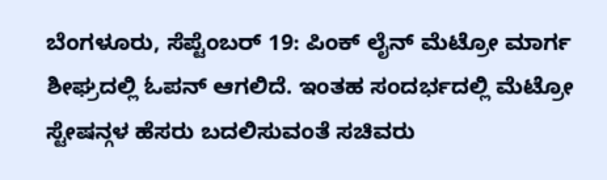ಬೆಂಗಳೂರು, ಸೆಪ್ಟೆಂಬರ್ 19: ಪಿಂಕ್ ಲೈನ್ ಮೆಟ್ರೋ ಮಾರ್ಗ ಶೀಘ್ರದಲ್ಲಿ ಓಪನ್ ಆಗಲಿದೆ. ಇಂತಹ ಸಂದರ್ಭದಲ್ಲಿ ಮೆಟ್ರೋ ಸ್ಟೇಷನ್ಗಳ ಹೆಸರು ಬದಲಿಸುವಂತೆ ಸಚಿವರು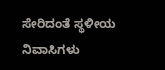ಸೇರಿದಂತೆ ಸ್ಥಳೀಯ ನಿವಾಸಿಗಳು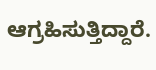ಆಗ್ರಹಿಸುತ್ತಿದ್ದಾರೆ.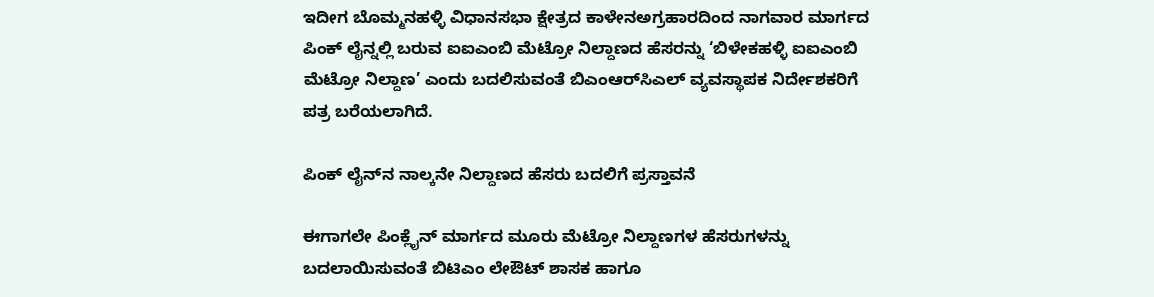ಇದೀಗ ಬೊಮ್ಮನಹಳ್ಳಿ ವಿಧಾನಸಭಾ ಕ್ಷೇತ್ರದ ಕಾಳೇನಅಗ್ರಹಾರದಿಂದ ನಾಗವಾರ ಮಾರ್ಗದ ಪಿಂಕ್ ಲೈನ್ನಲ್ಲಿ ಬರುವ ಐಐಎಂಬಿ ಮೆಟ್ರೋ ನಿಲ್ದಾಣದ ಹೆಸರನ್ನು ‘ಬಿಳೇಕಹಳ್ಳಿ ಐಐಎಂಬಿ ಮೆಟ್ರೋ ನಿಲ್ದಾಣ’ ಎಂದು ಬದಲಿಸುವಂತೆ ಬಿಎಂಆರ್‌ಸಿಎಲ್ ವ್ಯವಸ್ಥಾಪಕ ನಿರ್ದೇಶಕರಿಗೆ ಪತ್ರ ಬರೆಯಲಾಗಿದೆ.

ಪಿಂಕ್ ಲೈನ್‌ನ ನಾಲ್ಕನೇ ನಿಲ್ದಾಣದ ಹೆಸರು ಬದಲಿಗೆ ಪ್ರಸ್ತಾವನೆ

ಈಗಾಗಲೇ ಪಿಂಕ್ಲೈನ್ ಮಾರ್ಗದ ಮೂರು ಮೆಟ್ರೋ ನಿಲ್ದಾಣಗಳ ಹೆಸರುಗಳನ್ನು ಬದಲಾಯಿಸುವಂತೆ ಬಿಟಿಎಂ ಲೇಔಟ್ ಶಾಸಕ ಹಾಗೂ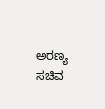ಅರಣ್ಯ ಸಚಿವ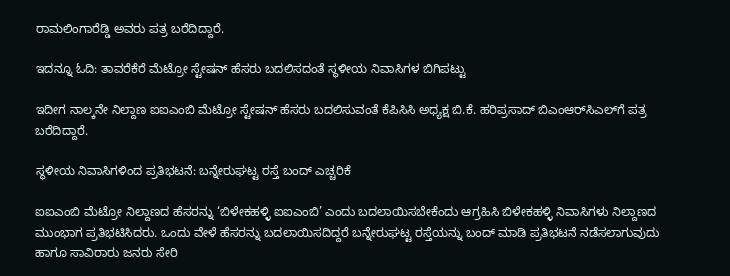ರಾಮಲಿಂಗಾರೆಡ್ಡಿ ಅವರು ಪತ್ರ ಬರೆದಿದ್ದಾರೆ.

ಇದನ್ನೂ ಓದಿ: ತಾವರೆಕೆರೆ ಮೆಟ್ರೋ ಸ್ಟೇಷನ್ ಹೆಸರು ಬದಲಿಸದಂತೆ ಸ್ಥಳೀಯ ನಿವಾಸಿಗಳ ಬಿಗಿಪಟ್ಟು

ಇದೀಗ ನಾಲ್ಕನೇ ನಿಲ್ದಾಣ ಐಐಎಂಬಿ ಮೆಟ್ರೋ ಸ್ಟೇಷನ್ ಹೆಸರು ಬದಲಿಸುವಂತೆ ಕೆಪಿಸಿಸಿ ಅಧ್ಯಕ್ಷ ಬಿ.ಕೆ. ಹರಿಪ್ರಸಾದ್ ಬಿಎಂಆರ್‌ಸಿಎಲ್‌ಗೆ ಪತ್ರ ಬರೆದಿದ್ದಾರೆ.

ಸ್ಥಳೀಯ ನಿವಾಸಿಗಳಿಂದ ಪ್ರತಿಭಟನೆ: ಬನ್ನೇರುಘಟ್ಟ ರಸ್ತೆ ಬಂದ್ ಎಚ್ಚರಿಕೆ

ಐಐಎಂಬಿ ಮೆಟ್ರೋ ನಿಲ್ದಾಣದ ಹೆಸರನ್ನು ‘ಬಿಳೇಕಹಳ್ಳಿ ಐಐಎಂಬಿ’ ಎಂದು ಬದಲಾಯಿಸಬೇಕೆಂದು ಆಗ್ರಹಿಸಿ ಬಿಳೇಕಹಳ್ಳಿ ನಿವಾಸಿಗಳು ನಿಲ್ದಾಣದ ಮುಂಭಾಗ ಪ್ರತಿಭಟಿಸಿದರು. ಒಂದು ವೇಳೆ ಹೆಸರನ್ನು ಬದಲಾಯಿಸದಿದ್ದರೆ ಬನ್ನೇರುಘಟ್ಟ ರಸ್ತೆಯನ್ನು ಬಂದ್ ಮಾಡಿ ಪ್ರತಿಭಟನೆ ನಡೆಸಲಾಗುವುದು ಹಾಗೂ ಸಾವಿರಾರು ಜನರು ಸೇರಿ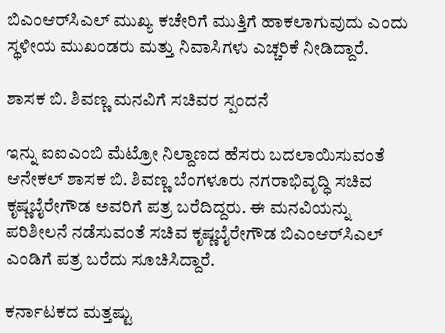ಬಿಎಂಆರ್‌ಸಿಎಲ್ ಮುಖ್ಯ ಕಚೇರಿಗೆ ಮುತ್ತಿಗೆ ಹಾಕಲಾಗುವುದು ಎಂದು ಸ್ಥಳೀಯ ಮುಖಂಡರು ಮತ್ತು ನಿವಾಸಿಗಳು ಎಚ್ಚರಿಕೆ ನೀಡಿದ್ದಾರೆ.

ಶಾಸಕ ಬಿ. ಶಿವಣ್ಣ ಮನವಿಗೆ ಸಚಿವರ ಸ್ಪಂದನೆ

ಇನ್ನು ಐಐಎಂಬಿ ಮೆಟ್ರೋ ನಿಲ್ದಾಣದ ಹೆಸರು ಬದಲಾಯಿಸುವಂತೆ ಆನೇಕಲ್ ಶಾಸಕ ಬಿ. ಶಿವಣ್ಣ ಬೆಂಗಳೂರು ನಗರಾಭಿವೃದ್ಧಿ ಸಚಿವ ಕೃಷ್ಣಬೈರೇಗೌಡ ಅವರಿಗೆ ಪತ್ರ ಬರೆದಿದ್ದರು. ಈ ಮನವಿಯನ್ನು ಪರಿಶೀಲನೆ ನಡೆಸುವಂತೆ ಸಚಿವ ಕೃಷ್ಣಬೈರೇಗೌಡ ಬಿಎಂಆರ್‌ಸಿಎಲ್ ಎಂಡಿಗೆ ಪತ್ರ ಬರೆದು ಸೂಚಿಸಿದ್ದಾರೆ.

ಕರ್ನಾಟಕದ ಮತ್ತಷ್ಟು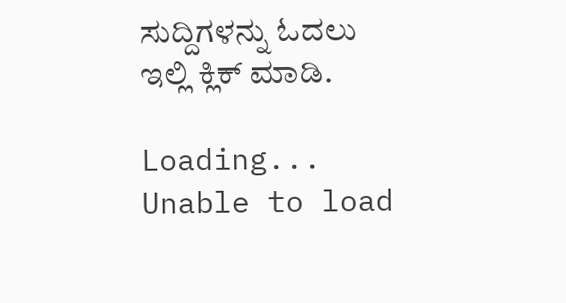ಸುದ್ದಿಗಳನ್ನು ಓದಲು ಇಲ್ಲಿ ಕ್ಲಿಕ್ ಮಾಡಿ.

Loading...
Unable to load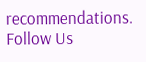recommendations.
Follow Us